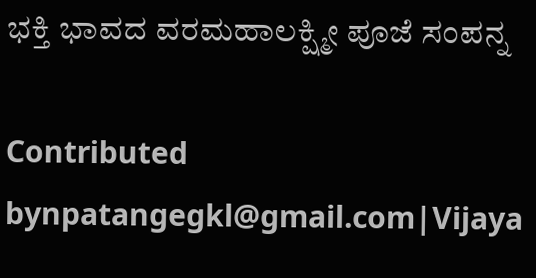ಭಕ್ತಿ ಭಾವದ ವರಮಹಾಲಕ್ಷ್ಮೀ ಪೂಜೆ ಸಂಪನ್ನ

Contributed bynpatangegkl@gmail.com|Vijaya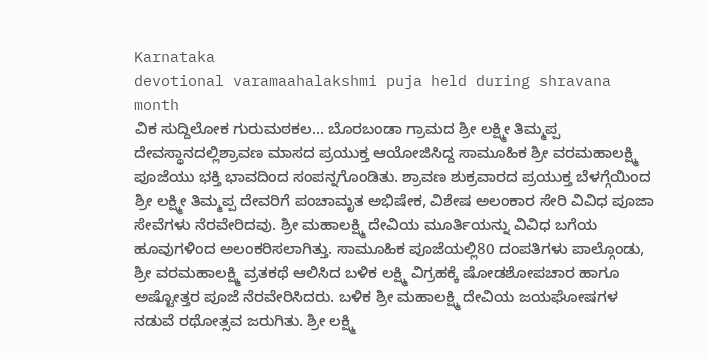Karnataka
devotional varamaahalakshmi puja held during shravana month
ವಿಕ ಸುದ್ದಿಲೋಕ ಗುರುಮಠಕಲ… ಬೊರಬಂಡಾ ಗ್ರಾಮದ ಶ್ರೀ ಲಕ್ಷ್ಮೀ ತಿಮ್ಮಪ್ಪ ದೇವಸ್ಥಾನದಲ್ಲಿಶ್ರಾವಣ ಮಾಸದ ಪ್ರಯುಕ್ತ ಆಯೋಜಿಸಿದ್ದ ಸಾಮೂಹಿಕ ಶ್ರೀ ವರಮಹಾಲಕ್ಷ್ಮಿ ಪೂಜೆಯು ಭಕ್ತಿ ಭಾವದಿಂದ ಸಂಪನ್ನಗೊಂಡಿತು. ಶ್ರಾವಣ ಶುಕ್ರವಾರದ ಪ್ರಯುಕ್ತ ಬೆಳಗ್ಗೆಯಿಂದ ಶ್ರೀ ಲಕ್ಷ್ಮೀ ತಿಮ್ಮಪ್ಪ ದೇವರಿಗೆ ಪಂಚಾಮೃತ ಅಭಿಷೇಕ, ವಿಶೇಷ ಅಲಂಕಾರ ಸೇರಿ ವಿವಿಧ ಪೂಜಾ ಸೇವೆಗಳು ನೆರವೇರಿದವು. ಶ್ರೀ ಮಹಾಲಕ್ಷ್ಮಿ ದೇವಿಯ ಮೂರ್ತಿಯನ್ನು ವಿವಿಧ ಬಗೆಯ ಹೂವುಗಳಿಂದ ಅಲಂಕರಿಸಲಾಗಿತ್ತು. ಸಾಮೂಹಿಕ ಪೂಜೆಯಲ್ಲಿ80 ದಂಪತಿಗಳು ಪಾಲ್ಗೊಂಡು, ಶ್ರೀ ವರಮಹಾಲಕ್ಷ್ಮಿ ವ್ರತಕಥೆ ಆಲಿಸಿದ ಬಳಿಕ ಲಕ್ಷ್ಮಿ ವಿಗ್ರಹಕ್ಕೆ ಷೋಡಶೋಪಚಾರ ಹಾಗೂ ಅಷ್ಟೋತ್ತರ ಪೂಜೆ ನೆರವೇರಿಸಿದರು. ಬಳಿಕ ಶ್ರೀ ಮಹಾಲಕ್ಷ್ಮಿ ದೇವಿಯ ಜಯಘೋಷಗಳ ನಡುವೆ ರಥೋತ್ಸವ ಜರುಗಿತು. ಶ್ರೀ ಲಕ್ಷ್ಮಿ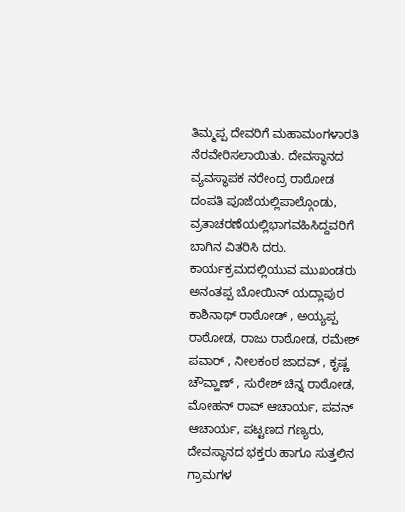ತಿಮ್ಮಪ್ಪ ದೇವರಿಗೆ ಮಹಾಮಂಗಳಾರತಿ ನೆರವೇರಿಸಲಾಯಿತು. ದೇವಸ್ಥಾನದ ವ್ಯವಸ್ಥಾಪಕ ನರೇಂದ್ರ ರಾಠೋಡ ದಂಪತಿ ಪೂಜೆಯಲ್ಲಿಪಾಲ್ಗೊಂಡು, ವ್ರತಾಚರಣೆಯಲ್ಲಿಭಾಗವಹಿಸಿದ್ದವರಿಗೆ ಬಾಗಿನ ವಿತರಿಸಿ ದರು. ಕಾರ್ಯಕ್ರಮದಲ್ಲಿಯುವ ಮುಖಂಡರು ಅನಂತಪ್ಪ ಬೋಯಿನ್ ಯದ್ಲಾಪುರ ಕಾಶಿನಾಥ್ ರಾಠೋಡ್ , ಅಯ್ಯಪ್ಪ ರಾಠೋಡ, ರಾಜು ರಾಠೋಡ, ರಮೇಶ್ ಪವಾರ್ , ನೀಲಕಂಠ ಜಾದವ್ , ಕೃಷ್ಣ ಚೌವ್ಹಾಣ್ , ಸುರೇಶ್ ಚಿನ್ನ ರಾಠೋಡ, ಮೋಹನ್ ರಾವ್ ಆಚಾರ್ಯ, ಪವನ್ ಆಚಾರ್ಯ, ಪಟ್ಟಣದ ಗಣ್ಯರು, ದೇವಸ್ಥಾನದ ಭಕ್ತರು ಹಾಗೂ ಸುತ್ತಲಿನ ಗ್ರಾಮಗಳ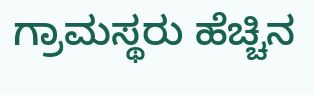ಗ್ರಾಮಸ್ಥರು ಹೆಚ್ಚಿನ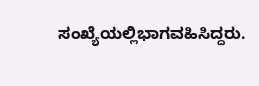ಸಂಖ್ಯೆಯಲ್ಲಿಭಾಗವಹಿಸಿದ್ದರು.